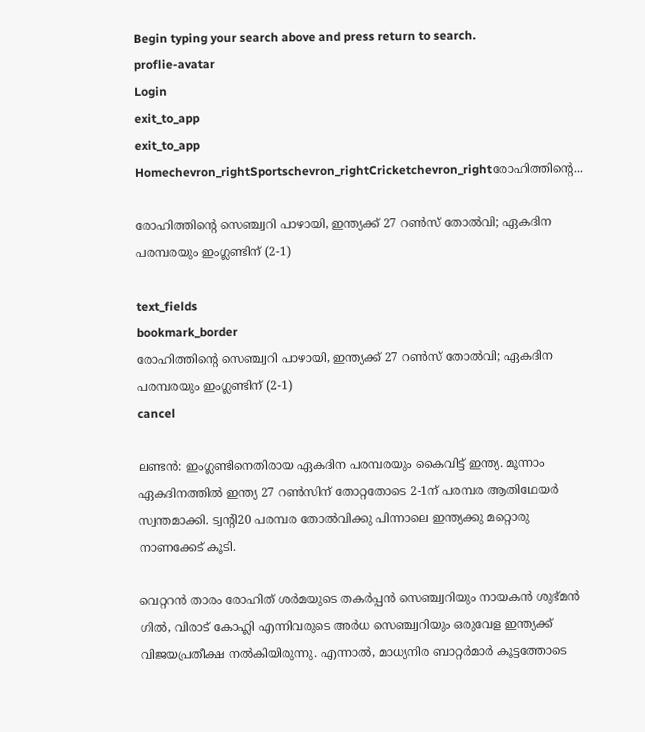Begin typing your search above and press return to search.
proflie-avatar
Login
exit_to_app
exit_to_app
Homechevron_rightSportschevron_rightCricketchevron_rightരോഹിത്തിന്‍റെ...

രോഹിത്തിന്‍റെ സെഞ്ച്വറി പാഴായി, ഇന്ത്യക്ക് 27 റൺസ് തോൽവി; ഏകദിന പരമ്പരയും ഇംഗ്ലണ്ടിന് (2-1)

text_fields
bookmark_border
രോഹിത്തിന്‍റെ സെഞ്ച്വറി പാഴായി, ഇന്ത്യക്ക് 27 റൺസ് തോൽവി; ഏകദിന പരമ്പരയും ഇംഗ്ലണ്ടിന് (2-1)
cancel

ലണ്ടൻ: ഇംഗ്ലണ്ടിനെതിരായ ഏകദിന പരമ്പരയും കൈവിട്ട് ഇന്ത്യ. മൂന്നാം ഏകദിനത്തിൽ ഇന്ത്യ 27 റൺസിന് തോറ്റതോടെ 2-1ന് പരമ്പര ആതിഥേയർ സ്വന്തമാക്കി. ട്വന്‍റി20 പരമ്പര തോൽവിക്കു പിന്നാലെ ഇന്ത്യക്കു മറ്റൊരു നാണക്കേട് കൂടി.

വെറ്ററൻ താരം രോഹിത് ശർമയുടെ തകർപ്പൻ സെഞ്ച്വറിയും നായകൻ ശുഭ്മൻ ഗിൽ, വിരാട് കോഹ്ലി എന്നിവരുടെ അർധ സെഞ്ച്വറിയും ഒരുവേള ഇന്ത്യക്ക് വിജയപ്രതീക്ഷ നൽകിയിരുന്നു. എന്നാൽ, മാധ്യനിര ബാറ്റർമാർ കൂട്ടത്തോടെ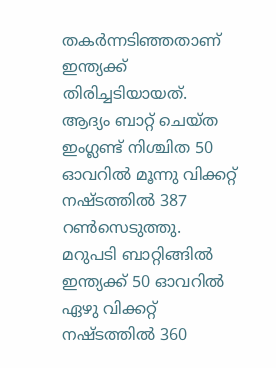തകർന്നടിഞ്ഞതാണ് ഇന്ത്യക്ക് തിരിച്ചടിയായത്. ആദ്യം ബാറ്റ് ചെയ്ത ഇംഗ്ലണ്ട് നിശ്ചിത 50 ഓവറിൽ മൂന്നു വിക്കറ്റ് നഷ്ടത്തിൽ 387 റൺസെടുത്തു. മറുപടി ബാറ്റിങ്ങിൽ ഇന്ത്യക്ക് 50 ഓവറിൽ ഏഴു വിക്കറ്റ് നഷ്ടത്തിൽ 360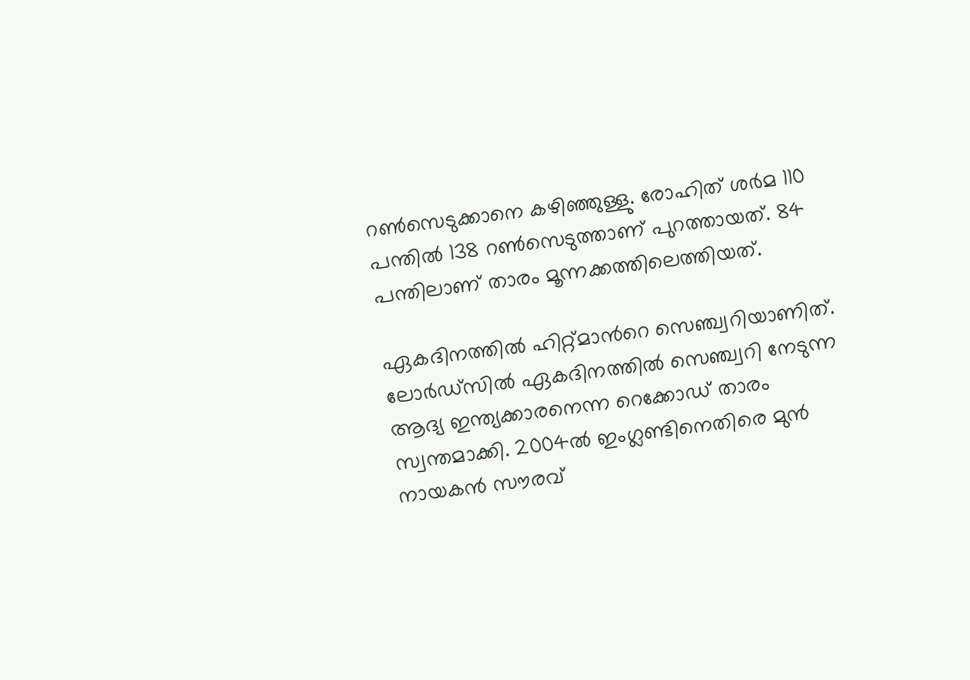റൺസെടുക്കാനെ കഴിഞ്ഞുള്ളു. രോഹിത് ശർമ 110 പന്തിൽ 138 റൺസെടുത്താണ് പുറത്തായത്. 84 പന്തിലാണ് താരം മൂന്നക്കത്തിലെത്തിയത്.

ഏകദിനത്തിൽ ഹിറ്റ്മാന്‍റെ സെഞ്ച്വറിയാണിത്. ലോർഡ്സിൽ ഏകദിനത്തിൽ സെഞ്ച്വറി നേടുന്ന ആദ്യ ഇന്ത്യക്കാരനെന്ന റെക്കോഡ് താരം സ്വന്തമാക്കി. 2004ൽ ഇംഗ്ലണ്ടിനെതിരെ മുൻ നായകൻ സൗരവ്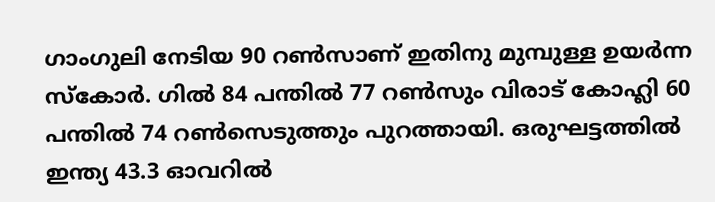ഗാംഗുലി നേടിയ 90 റൺസാണ് ഇതിനു മുമ്പുള്ള ഉയർന്ന സ്കോർ. ഗിൽ 84 പന്തിൽ 77 റൺസും വിരാട് കോഹ്ലി 60 പന്തിൽ 74 റൺസെടുത്തും പുറത്തായി. ഒരുഘട്ടത്തിൽ ഇന്ത്യ 43.3 ഓവറിൽ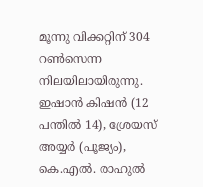മൂന്നു വിക്കറ്റിന് 304 റൺസെന്ന നിലയിലായിരുന്നു. ഇഷാൻ കിഷൻ (12 പന്തിൽ 14), ശ്രേയസ് അയ്യർ (പൂജ്യം), കെ.എൽ. രാഹുൽ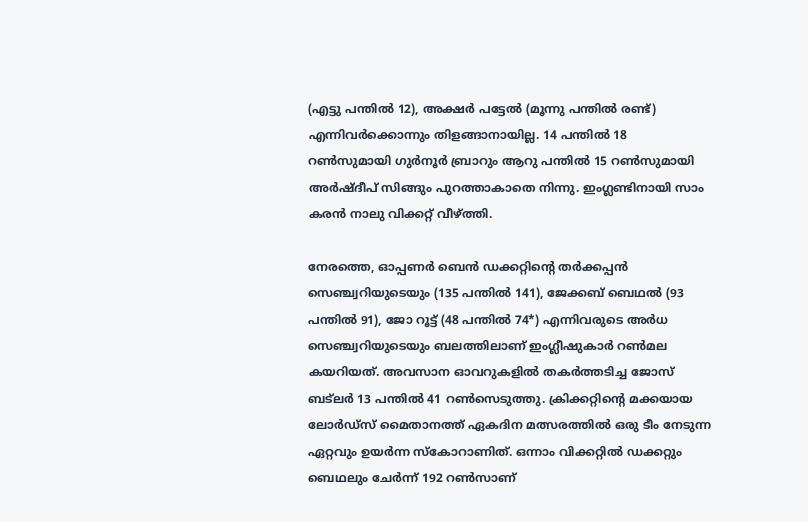(എട്ടു പന്തിൽ 12), അക്ഷർ പട്ടേൽ (മൂന്നു പന്തിൽ രണ്ട്) എന്നിവർക്കൊന്നും തിളങ്ങാനായില്ല. 14 പന്തിൽ 18 റൺസുമായി ഗുർനൂർ ബ്രാറും ആറു പന്തിൽ 15 റൺസുമായി അർഷ്ദീപ് സിങ്ങും പുറത്താകാതെ നിന്നു. ഇംഗ്ലണ്ടിനായി സാം കരൻ നാലു വിക്കറ്റ് വീഴ്ത്തി.

നേരത്തെ, ഓപ്പണർ ബെൻ ഡക്കറ്റിന്‍റെ തർക്കപ്പൻ സെഞ്ച്വറിയുടെയും (135 പന്തിൽ 141), ജേക്കബ് ബെഥൽ (93 പന്തിൽ 91), ജോ റൂട്ട് (48 പന്തിൽ 74*) എന്നിവരുടെ അർധ സെഞ്ച്വറിയുടെയും ബലത്തിലാണ് ഇംഗ്ലീഷുകാർ റൺമല കയറിയത്. അവസാന ഓവറുകളിൽ തകർത്തടിച്ച ജോസ് ബട‌്‌ലർ 13 പന്തിൽ 41 റൺസെടുത്തു. ക്രിക്കറ്റിന്‍റെ മക്കയായ ലോർഡ്സ് മൈതാനത്ത് ഏകദിന മത്സരത്തിൽ ഒരു ടീം നേടുന്ന ഏറ്റവും ഉയർന്ന സ്കോറാണിത്. ഒന്നാം വിക്കറ്റിൽ ഡക്കറ്റും ബെഥലും ചേർന്ന് 192 റൺസാണ്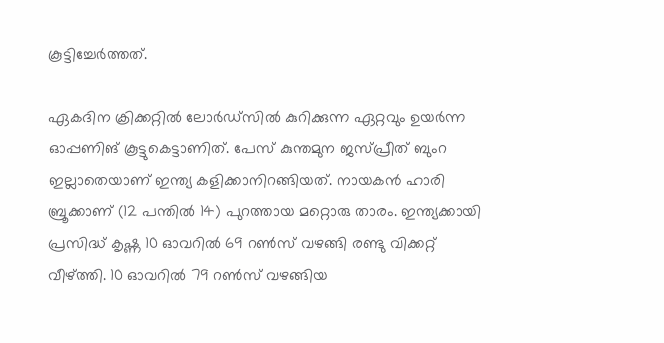കൂട്ടിച്ചേർത്തത്.

ഏകദിന ക്രിക്കറ്റിൽ ലോർഡ്‌സിൽ കുറിക്കുന്ന ഏറ്റവും ഉയർന്ന ഓപ്പണിങ് കൂട്ടുകെട്ടാണിത്. പേസ് കുന്തമുന ജസ്പ്രീത് ബുംറ ഇല്ലാതെയാണ് ഇന്ത്യ കളിക്കാനിറങ്ങിയത്. നായകൻ ഹാരി ബ്രൂക്കാണ് (12 പന്തിൽ 14) പുറത്തായ മറ്റൊരു താരം. ഇന്ത്യക്കായി പ്രസിദ്ധ് കൃഷ്ണ 10 ഓവറിൽ 69 റൺസ് വഴങ്ങി രണ്ടു വിക്കറ്റ്‍ വീഴ്ത്തി. 10 ഓവറിൽ 79 റൺസ് വഴങ്ങിയ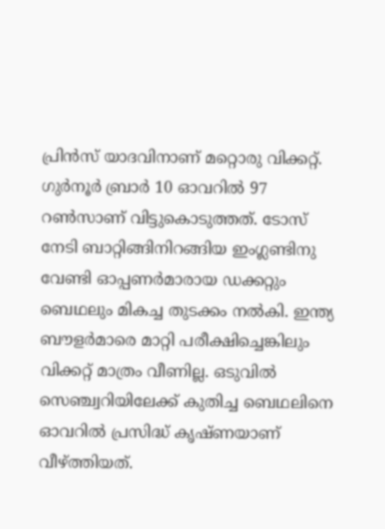പ്രിൻസ് യാദവിനാണ് മറ്റൊരു വിക്കറ്റ്. ഗുർനൂർ ബ്രാർ 10 ഓവറിൽ 97 റൺസാണ് വിട്ടുകൊടുത്തത്. ടോസ് നേടി ബാറ്റിങ്ങിനിറങ്ങിയ ഇംഗ്ലണ്ടിനു വേണ്ടി ഓപ്പണർമാരായ ഡക്കറ്റും ബെഥലും മികച്ച തുടക്കം നൽകി. ഇന്ത്യ ബൗളർമാരെ മാറ്റി പരീക്ഷിച്ചെങ്കിലും വിക്കറ്റ് മാത്രം വീണില്ല. ഒടുവിൽ സെഞ്ച്വറിയിലേക്ക് കുതിച്ച ബെഥലിനെ ഓവറിൽ പ്രസിദ്ധ് കൃഷ്ണയാണ് വീഴ്ത്തിയത്.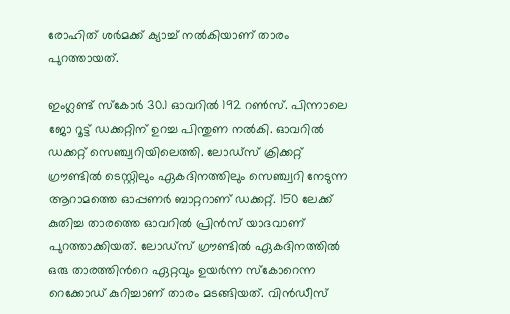രോഹിത് ശർമക്ക് ക്യാച്ച് നൽകിയാണ് താരം പുറത്തായത്.

ഇംഗ്ലണ്ട് സ്കോർ 30.1 ഓവറിൽ 192 റൺസ്. പിന്നാലെ ജോ റൂട്ട് ഡക്കറ്റിന് ഉറച്ച പിന്തുണ നൽകി. ഓവറിൽ ഡക്കറ്റ് സെഞ്ച്വറിയിലെത്തി. ലോഡ്സ് ക്രിക്കറ്റ് ഗ്രൗണ്ടിൽ ടെസ്റ്റിലും ഏകദിനത്തിലും സെഞ്ച്വറി നേടുന്ന ആറാമത്തെ ഓപ്പണർ ബാറ്ററാണ് ഡക്കറ്റ്. 150 ലേക്ക് കുതിച്ച താരത്തെ ഓവറിൽ പ്രിൻസ് യാദവാണ് പുറത്താക്കിയത്. ലോഡ്സ് ഗ്രൗണ്ടിൽ ഏകദിനത്തിൽ ഒരു താരത്തിന്‍റെ ഏറ്റവും ഉയർന്ന സ്കോറെന്ന റെക്കോഡ് കുറിച്ചാണ് താരം മടങ്ങിയത്. വിൻഡീസ്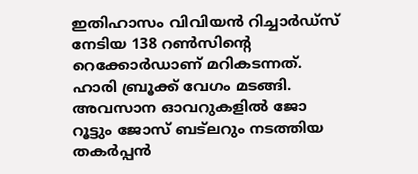ഇതിഹാസം വിവിയൻ റിച്ചാർഡ്സ് നേടിയ 138 റൺസിന്റെ റെക്കോർഡാണ് മറികടന്നത്. ഹാരി ബ്രൂക്ക് വേഗം മടങ്ങി. അവസാന ഓവറുകളിൽ ജോ റൂട്ടും ജോസ് ബട്‍ലറും നടത്തിയ തകർപ്പൻ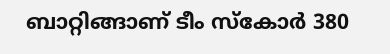ബാറ്റിങ്ങാണ് ടീം സ്കോർ 380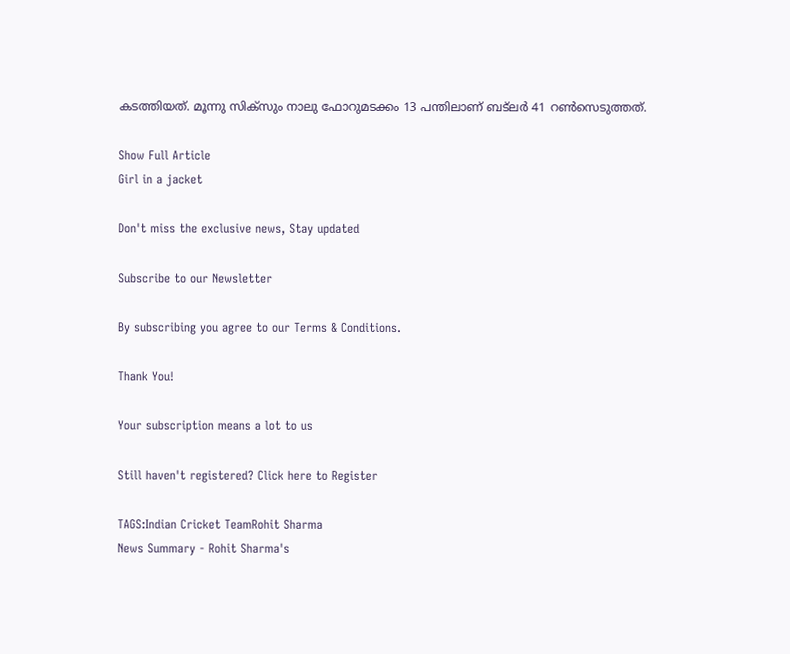കടത്തിയത്. മൂന്നു സിക്സും നാലു ഫോറുമടക്കം 13 പന്തിലാണ് ബട്‍ലർ 41 റൺസെടുത്തത്.

Show Full Article
Girl in a jacket

Don't miss the exclusive news, Stay updated

Subscribe to our Newsletter

By subscribing you agree to our Terms & Conditions.

Thank You!

Your subscription means a lot to us

Still haven't registered? Click here to Register

TAGS:Indian Cricket TeamRohit Sharma
News Summary - Rohit Sharma's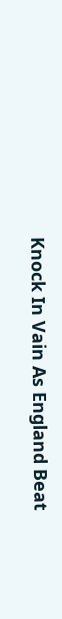Knock In Vain As England Beat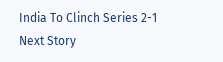India To Clinch Series 2-1
Next Story